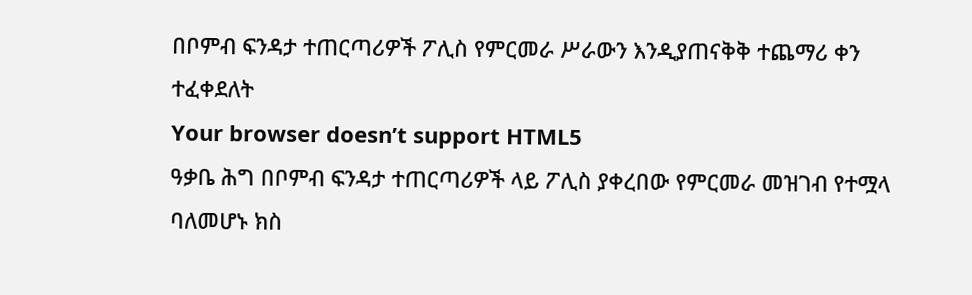በቦምብ ፍንዳታ ተጠርጣሪዎች ፖሊስ የምርመራ ሥራውን እንዲያጠናቅቅ ተጨማሪ ቀን ተፈቀደለት
Your browser doesn’t support HTML5
ዓቃቤ ሕግ በቦምብ ፍንዳታ ተጠርጣሪዎች ላይ ፖሊስ ያቀረበው የምርመራ መዝገብ የተሟላ ባለመሆኑ ክስ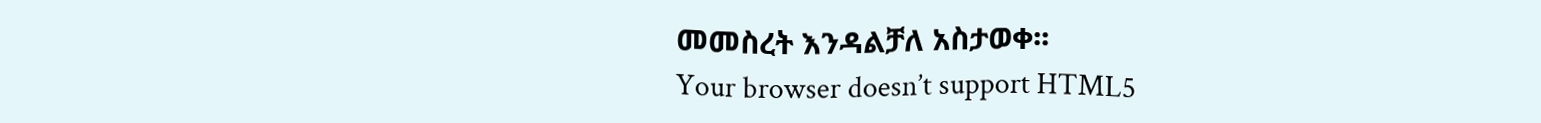መመስረት እንዳልቻለ አስታወቀ፡፡
Your browser doesn’t support HTML5